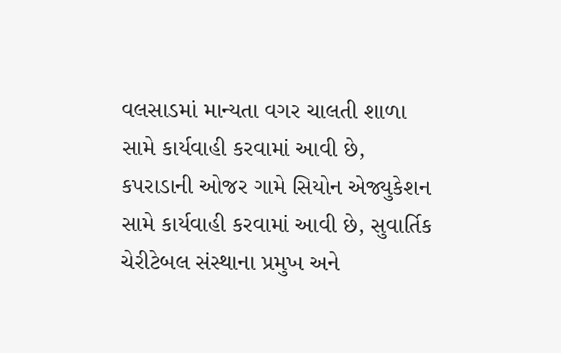વલસાડમાં માન્યતા વગર ચાલતી શાળા સામે કાર્યવાહી કરવામાં આવી છે, કપરાડાની ઓજર ગામે સિયોન એજ્યુકેશન સામે કાર્યવાહી કરવામાં આવી છે, સુવાર્તિક ચેરીટેબલ સંસ્થાના પ્રમુખ અને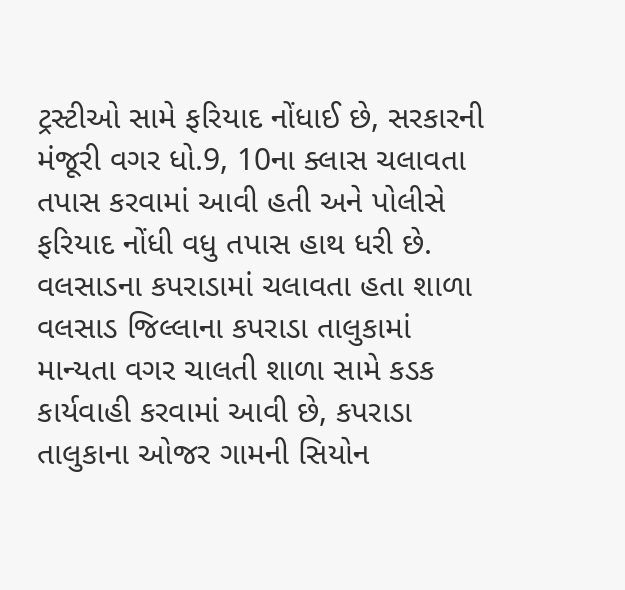ટ્રસ્ટીઓ સામે ફરિયાદ નોંધાઈ છે, સરકારની મંજૂરી વગર ધો.9, 10ના ક્લાસ ચલાવતા તપાસ કરવામાં આવી હતી અને પોલીસે ફરિયાદ નોંધી વધુ તપાસ હાથ ધરી છે.
વલસાડના કપરાડામાં ચલાવતા હતા શાળા
વલસાડ જિલ્લાના કપરાડા તાલુકામાં માન્યતા વગર ચાલતી શાળા સામે કડક કાર્યવાહી કરવામાં આવી છે, કપરાડા તાલુકાના ઓજર ગામની સિયોન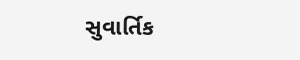સુવાર્તિક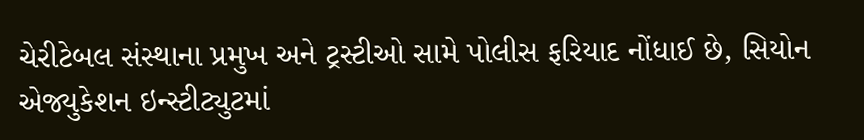ચેરીટેબલ સંસ્થાના પ્રમુખ અને ટ્રસ્ટીઓ સામે પોલીસ ફરિયાદ નોંધાઈ છે, સિયોન એજ્યુકેશન ઇન્સ્ટીટ્યુટમાં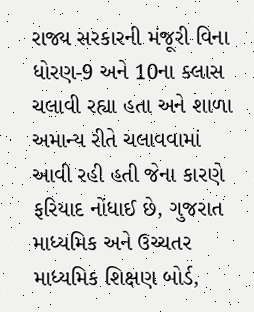રાજ્ય સરકારની મંજૂરી વિના ધોરણ-9 અને 10ના ક્લાસ ચલાવી રહ્યા હતા અને શાળા અમાન્ય રીતે ચલાવવામાં આવી રહી હતી જેના કારણે ફરિયાદ નોંધાઈ છે, ગુજરાત માધ્યમિક અને ઉચ્ચતર માધ્યમિક શિક્ષણ બોર્ડ,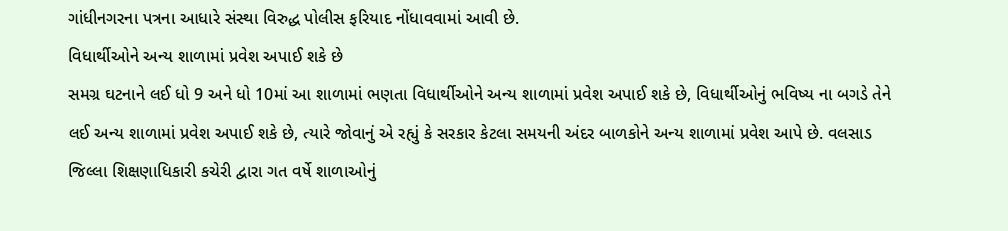ગાંધીનગરના પત્રના આધારે સંસ્થા વિરુદ્ધ પોલીસ ફરિયાદ નોંધાવવામાં આવી છે.
વિધાર્થીઓને અન્ય શાળામાં પ્રવેશ અપાઈ શકે છે
સમગ્ર ઘટનાને લઈ ધો 9 અને ધો 10માં આ શાળામાં ભણતા વિધાર્થીઓને અન્ય શાળામાં પ્રવેશ અપાઈ શકે છે, વિધાર્થીઓનું ભવિષ્ય ના બગડે તેને લઈ અન્ય શાળામાં પ્રવેશ અપાઈ શકે છે, ત્યારે જોવાનું એ રહ્યું કે સરકાર કેટલા સમયની અંદર બાળકોને અન્ય શાળામાં પ્રવેશ આપે છે. વલસાડ જિલ્લા શિક્ષણાધિકારી કચેરી દ્વારા ગત વર્ષે શાળાઓનું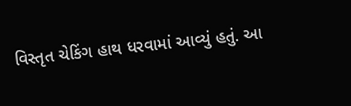વિસ્તૃત ચેકિંગ હાથ ધરવામાં આવ્યું હતું. આ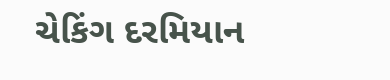ચેકિંગ દરમિયાન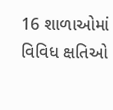16 શાળાઓમાં વિવિધ ક્ષતિઓ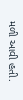મળી આવી હતી.